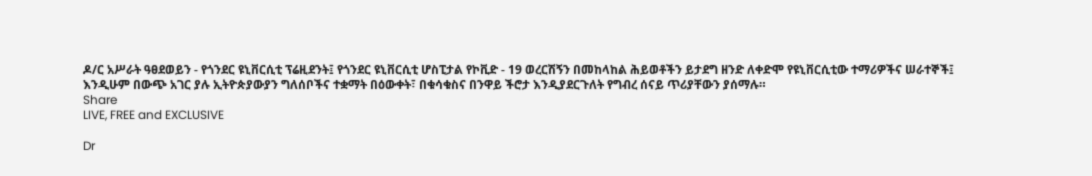ዶ/ር አሥራት ዓፀደወይን - የጎንደር ዩኒቨርሲቲ ፕሬዚደንት፤ የጎንደር ዩኒቨርሲቲ ሆስፒታል የኮቪድ - 19 ወረርሽኝን በመከላከል ሕይወቶችን ይታደግ ዘንድ ለቀድሞ የዩኒቨርሲቲው ተማሪዎችና ሠራተኞች፤ እንዲሁም በውጭ አገር ያሉ ኢትዮጵያውያን ግለሰቦችና ተቋማት በዕውቀት፣ በቁሳቁስና በንዋይ ችሮታ እንዲያደርጉለት የግብረ ሰናይ ጥሪያቸውን ያሰማሉ።
Share
LIVE, FREE and EXCLUSIVE

Dr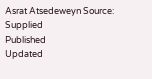Asrat Atsedeweyn Source: Supplied
Published
Updated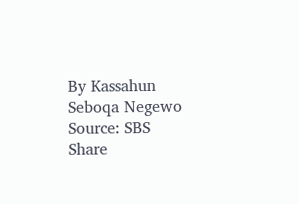By Kassahun Seboqa Negewo
Source: SBS
Share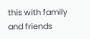this with family and friends